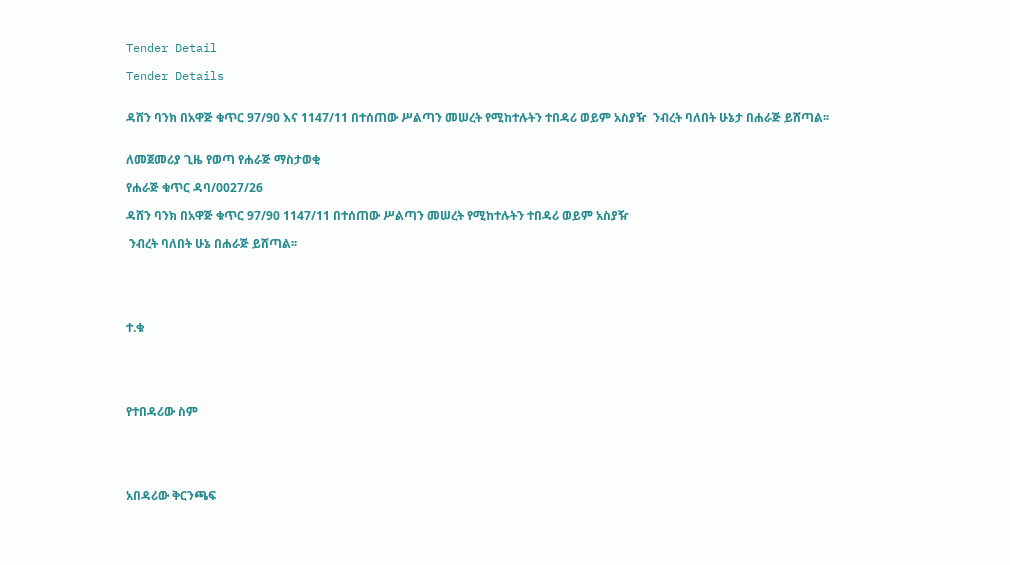Tender Detail

Tender Details


ዳሸን ባንክ በአዋጅ ቁጥር 97/90 እና 1147/11 በተሰጠው ሥልጣን መሠረት የሚከተሉትን ተበዳሪ ወይም አስያዥ  ንብረት ባለበት ሁኔታ በሐራጅ ይሸጣል፡፡


ለመጀመሪያ ጊዜ የወጣ የሐራጅ ማስታወቂ

የሐራጅ ቁጥር ዳባ/0027/26

ዳሸን ባንክ በአዋጅ ቁጥር 97/90 1147/11 በተሰጠው ሥልጣን መሠረት የሚከተሉትን ተበዳሪ ወይም አስያዥ

 ንብረት ባለበት ሁኔ በሐራጅ ይሸጣል፡፡





ተ.ቁ





የተበዳሪው ስም





አበዳሪው ቅርንጫፍ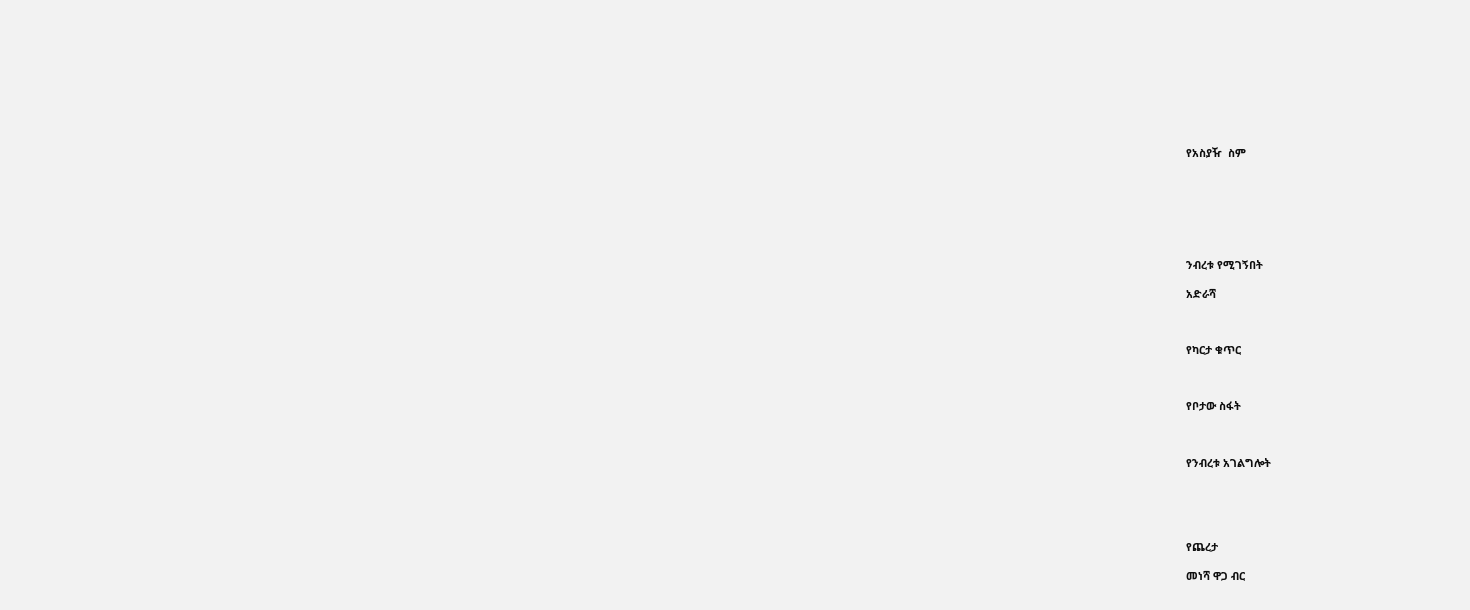የአስያዥ  ስም







ንብረቱ የሚገኝበት

አድራሻ



የካርታ ቁጥር



የቦታው ስፋት



የንብረቱ አገልግሎት





የጨረታ

መነሻ ዋጋ ብር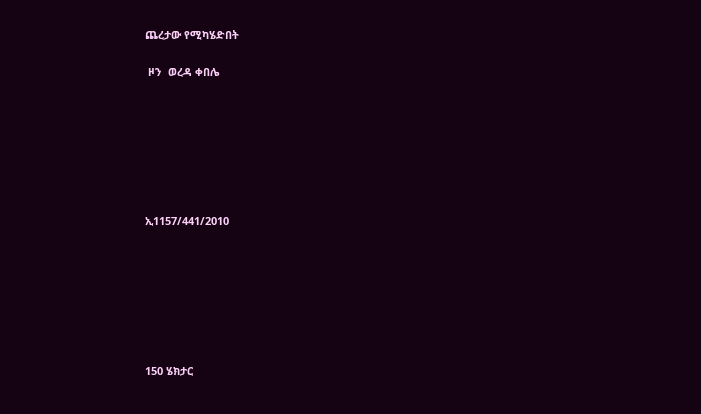ጨረታው የሚካሄድበት

 ዞን  ወረዳ ቀበሌ







ኢ1157/441/2010







150 ሄክታር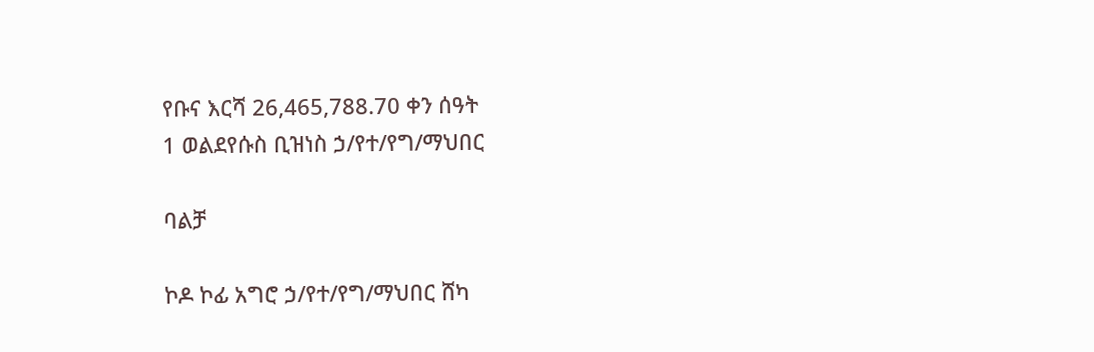የቡና እርሻ 26,465,788.70 ቀን ሰዓት
1 ወልደየሱስ ቢዝነስ ኃ/የተ/የግ/ማህበር

ባልቻ

ኮዶ ኮፊ አግሮ ኃ/የተ/የግ/ማህበር ሸካ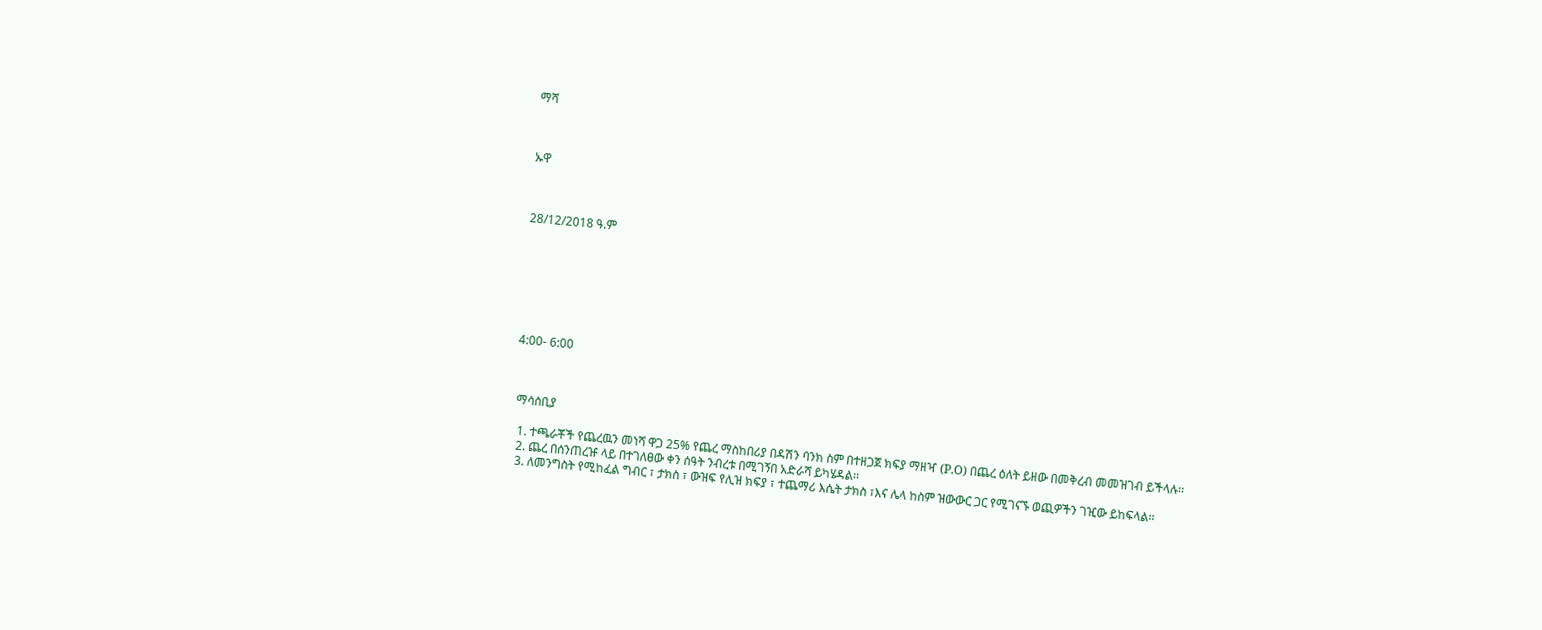ማሻ



ኡዋ



28/12/2018 ዓ.ም







4:00- 6:00



 ማሳሰቢያ

  1. ተጫራቾች የጨረዉን መነሻ ዋጋ 25% የጨረ ማስከበሪያ በዳሽን ባንክ ስም በተዘጋጀ ክፍያ ማዘዣ (P.O) በጨረ ዕለት ይዘው በመቅረብ መመዝገብ ይችላሉ፡፡
  2. ጨረ በሰንጠረዡ ላይ በተገለፀው ቀን ሰዓት ንብረቱ በሚገኝበ አድራሻ ይካሄዳል፡፡
  3. ለመንግስት የሚከፈል ግብር ፣ ታክስ ፣ ውዝፍ የሊዝ ክፍያ ፣ ተጨማሪ እሴት ታክስ ፣እና ሌላ ከስም ዝውውር ጋር የሚገናኙ ወጪዎችን ገዢው ይከፍላል፡፡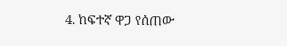4. ከፍተኛ ዋጋ የሰጠው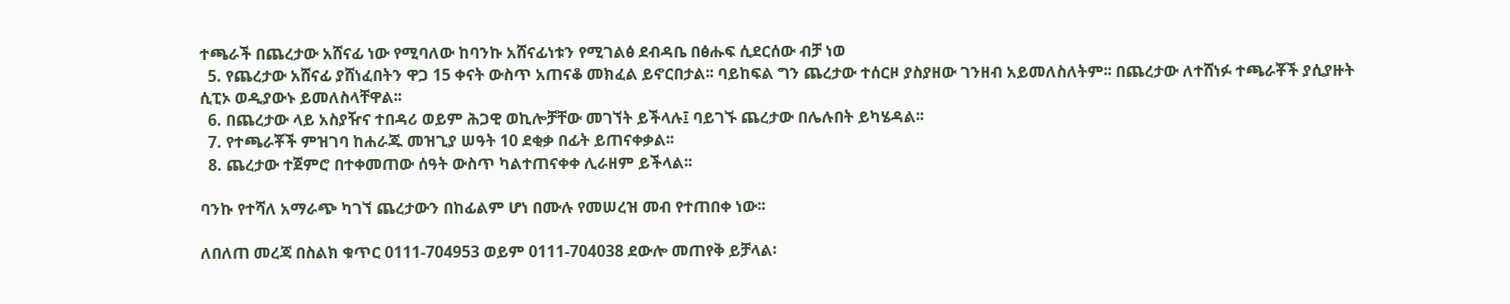ተጫራች በጨረታው አሸናፊ ነው የሚባለው ከባንኩ አሸናፊነቱን የሚገልፅ ደብዳቤ በፅሑፍ ሲደርሰው ብቻ ነወ
  5. የጨረታው አሸናፊ ያሸነፈበትን ዋጋ 15 ቀናት ውስጥ አጠናቆ መክፈል ይኖርበታል፡፡ ባይከፍል ግን ጨረታው ተሰርዞ ያስያዘው ገንዘብ አይመለስለትም፡፡ በጨረታው ለተሸነፉ ተጫራቾች ያሲያዙት ሲፒኦ ወዲያውኑ ይመለስላቸዋል፡፡
  6. በጨረታው ላይ አስያዥና ተበዳሪ ወይም ሕጋዊ ወኪሎቻቸው መገኘት ይችላሉ፤ ባይገኙ ጨረታው በሌሉበት ይካሄዳል፡፡
  7. የተጫራቾች ምዝገባ ከሐራጁ መዝጊያ ሠዓት 10 ደቂቃ በፊት ይጠናቀቃል፡፡
  8. ጨረታው ተጀምሮ በተቀመጠው ሰዓት ውስጥ ካልተጠናቀቀ ሊራዘም ይችላል፡፡

ባንኩ የተሻለ አማራጭ ካገኘ ጨረታውን በከፊልም ሆነ በሙሉ የመሠረዝ መብ የተጠበቀ ነው፡፡

ለበለጠ መረጃ በስልክ ቁጥር 0111-704953 ወይም 0111-704038 ደውሎ መጠየቅ ይቻላል፡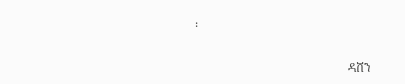፡

                                                   ዳሸን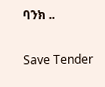ባንክ ..

Save Tender